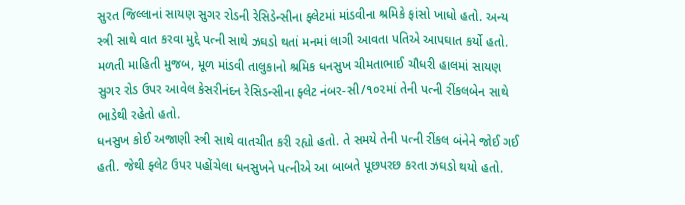સુરત જિલ્લાનાં સાયણ સુગર રોડની રેસિડેન્સીના ફ્લેટમાં માંડવીના શ્રમિકે ફાંસો ખાધો હતો. અન્ય સ્ત્રી સાથે વાત કરવા મુદ્દે પત્ની સાથે ઝઘડો થતાં મનમાં લાગી આવતા પતિએ આપઘાત કર્યો હતો.
મળતી માહિતી મુજબ, મૂળ માંડવી તાલુકાનો શ્રમિક ધનસુખ ચીમતાભાઈ ચૌધરી હાલમાં સાયણ સુગર રોડ ઉપર આવેલ કેસરીનંદન રેસિડન્સીના ફ્લેટ નંબર-સી/૧૦૨માં તેની પત્ની રીંકલબેન સાથે ભાડેથી રહેતો હતો.
ધનસુખ કોઈ અજાણી સ્ત્રી સાથે વાતચીત કરી રહ્યો હતો. તે સમયે તેની પત્ની રીંકલ બંનેને જોઈ ગઈ હતી. જેથી ફ્લેટ ઉપર પહોંચેલા ધનસુખને પત્નીએ આ બાબતે પૂછપરછ કરતા ઝઘડો થયો હતો.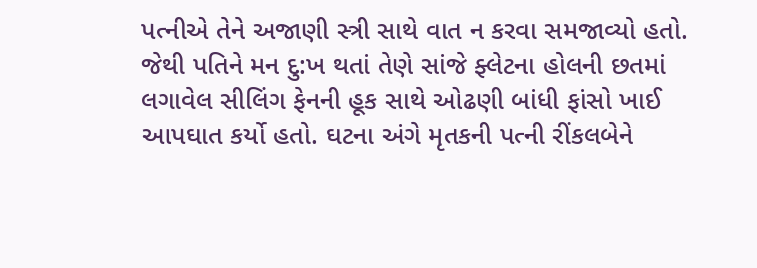પત્નીએ તેને અજાણી સ્ત્રી સાથે વાત ન કરવા સમજાવ્યો હતો. જેથી પતિને મન દુ:ખ થતાં તેણે સાંજે ફ્લેટના હોલની છતમાં લગાવેલ સીલિંગ ફેનની હૂક સાથે ઓઢણી બાંધી ફાંસો ખાઈ આપઘાત કર્યો હતો. ઘટના અંગે મૃતકની પત્ની રીંકલબેને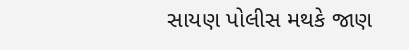સાયણ પોલીસ મથકે જાણ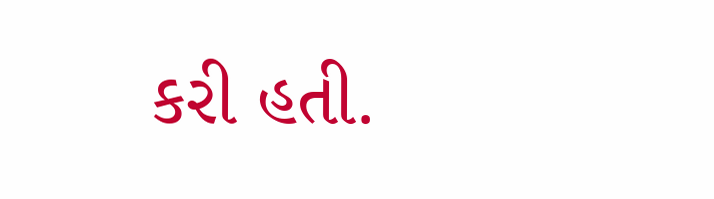કરી હતી.